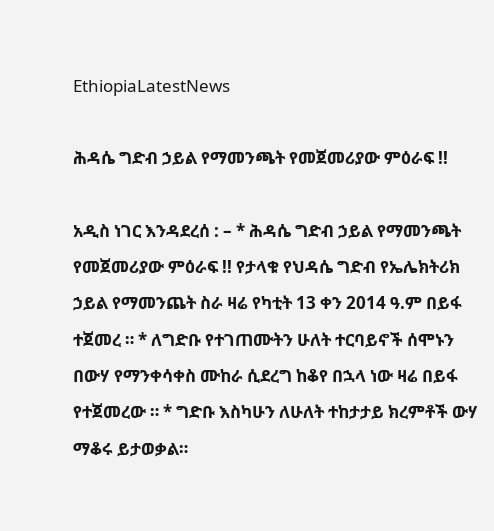EthiopiaLatestNews

ሕዳሴ ግድብ ኃይል የማመንጫት የመጀመሪያው ምዕራፍ !!

አዲስ ነገር እንዳደረሰ : – * ሕዳሴ ግድብ ኃይል የማመንጫት የመጀመሪያው ምዕራፍ !! የታላቁ የህዳሴ ግድብ የኤሌክትሪክ ኃይል የማመንጨት ስራ ዛሬ የካቲት 13 ቀን 2014 ዓ.ም በይፋ ተጀመረ ። * ለግድቡ የተገጠሙትን ሁለት ተርባይኖች ሰሞኑን በውሃ የማንቀሳቀስ ሙከራ ሲደረግ ከቆየ በኋላ ነው ዛሬ በይፋ የተጀመረው ። * ግድቡ እስካሁን ለሁለት ተከታታይ ክረምቶች ውሃ ማቆሩ ይታወቃል።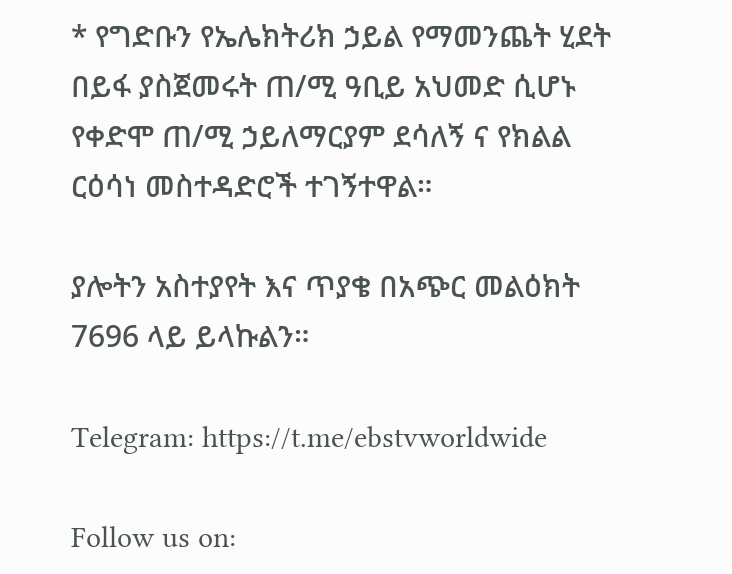* የግድቡን የኤሌክትሪክ ኃይል የማመንጨት ሂደት በይፋ ያስጀመሩት ጠ/ሚ ዓቢይ አህመድ ሲሆኑ የቀድሞ ጠ/ሚ ኃይለማርያም ደሳለኝ ና የክልል ርዕሳነ መስተዳድሮች ተገኝተዋል።

ያሎትን አስተያየት እና ጥያቄ በአጭር መልዕክት 7696 ላይ ይላኩልን።

Telegram: https://t.me/ebstvworldwide

Follow us on: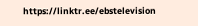https://linktr.ee/ebstelevision